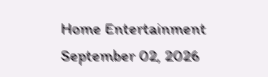Home Entertainment
September 02, 2026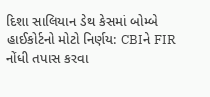દિશા સાલિયાન ડેથ કેસમાં બોમ્બે હાઈકોર્ટનો મોટો નિર્ણય: CBIને FIR નોંધી તપાસ કરવા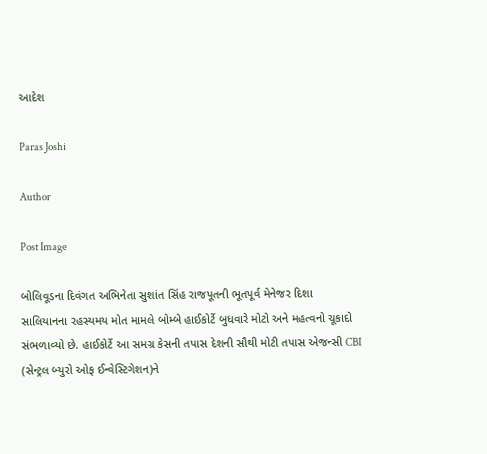આદેશ

Paras Joshi

Author

Post Image

બોલિવૂડના દિવંગત અભિનેતા સુશાંત સિંહ રાજપૂતની ભૂતપૂર્વ મેનેજર દિશા સાલિયાનના રહસ્યમય મોત મામલે બોમ્બે હાઈકોર્ટે બુધવારે મોટો અને મહત્વનો ચૂકાદો સંભળાવ્યો છે. હાઈકોર્ટે આ સમગ્ર કેસની તપાસ દેશની સૌથી મોટી તપાસ એજન્સી CBI (સેન્ટ્રલ બ્યુરો ઓફ ઈન્વેસ્ટિગેશન)ને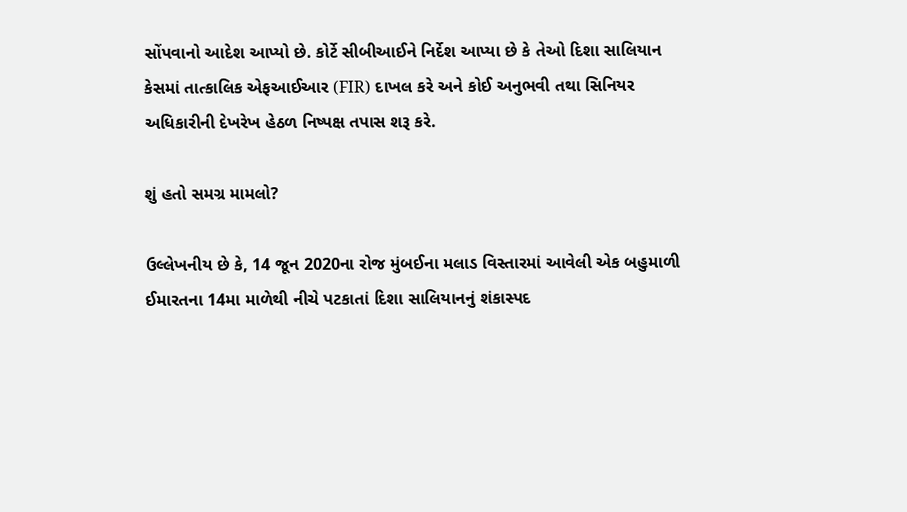સોંપવાનો આદેશ આપ્યો છે. કોર્ટે સીબીઆઈને નિર્દેશ આપ્યા છે કે તેઓ દિશા સાલિયાન કેસમાં તાત્કાલિક એફઆઈઆર (FIR) દાખલ કરે અને કોઈ અનુભવી તથા સિનિયર અધિકારીની દેખરેખ હેઠળ નિષ્પક્ષ તપાસ શરૂ કરે.

શું હતો સમગ્ર મામલો?

ઉલ્લેખનીય છે કે, 14 જૂન 2020ના રોજ મુંબઈના મલાડ વિસ્તારમાં આવેલી એક બહુમાળી ઈમારતના 14મા માળેથી નીચે પટકાતાં દિશા સાલિયાનનું શંકાસ્પદ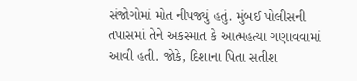સંજોગોમાં મોત નીપજ્યું હતું. મુંબઈ પોલીસની તપાસમાં તેને અકસ્માત કે આત્મહત્યા ગણાવવામાં આવી હતી. જોકે, દિશાના પિતા સતીશ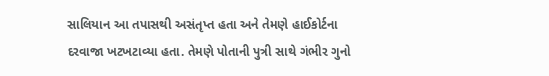સાલિયાન આ તપાસથી અસંતૃપ્ત હતા અને તેમણે હાઈકોર્ટના દરવાજા ખટખટાવ્યા હતા. તેમણે પોતાની પુત્રી સાથે ગંભીર ગુનો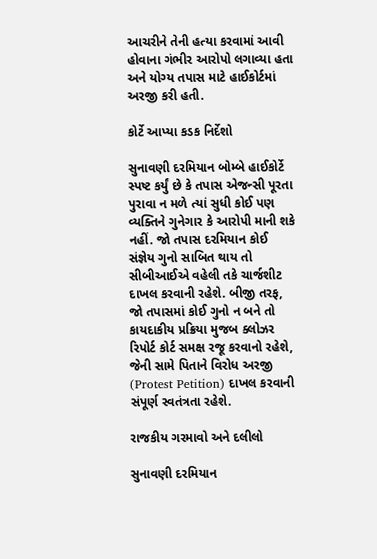આચરીને તેની હત્યા કરવામાં આવી હોવાના ગંભીર આરોપો લગાવ્યા હતા અને યોગ્ય તપાસ માટે હાઈકોર્ટમાં અરજી કરી હતી.

કોર્ટે આપ્યા કડક નિર્દેશો

સુનાવણી દરમિયાન બોમ્બે હાઈકોર્ટે સ્પષ્ટ કર્યું છે કે તપાસ એજન્સી પૂરતા પુરાવા ન મળે ત્યાં સુધી કોઈ પણ વ્યક્તિને ગુનેગાર કે આરોપી માની શકે નહીં. જો તપાસ દરમિયાન કોઈ સંજ્ઞેય ગુનો સાબિત થાય તો સીબીઆઈએ વહેલી તકે ચાર્જશીટ દાખલ કરવાની રહેશે. બીજી તરફ, જો તપાસમાં કોઈ ગુનો ન બને તો કાયદાકીય પ્રક્રિયા મુજબ ક્લોઝર રિપોર્ટ કોર્ટ સમક્ષ રજૂ કરવાનો રહેશે, જેની સામે પિતાને વિરોધ અરજી (Protest Petition) દાખલ કરવાની સંપૂર્ણ સ્વતંત્રતા રહેશે.

રાજકીય ગરમાવો અને દલીલો

સુનાવણી દરમિયાન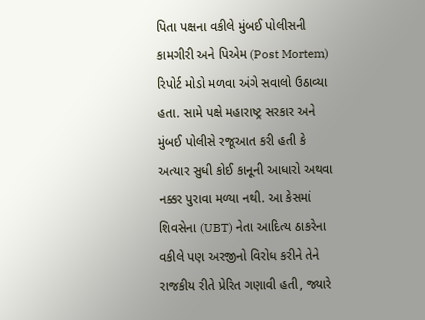પિતા પક્ષના વકીલે મુંબઈ પોલીસની કામગીરી અને પિએમ (Post Mortem) રિપોર્ટ મોડો મળવા અંગે સવાલો ઉઠાવ્યા હતા. સામે પક્ષે મહારાષ્ટ્ર સરકાર અને મુંબઈ પોલીસે રજૂઆત કરી હતી કે અત્યાર સુધી કોઈ કાનૂની આધારો અથવા નક્કર પુરાવા મળ્યા નથી. આ કેસમાં શિવસેના (UBT) નેતા આદિત્ય ઠાકરેના વકીલે પણ અરજીનો વિરોધ કરીને તેને રાજકીય રીતે પ્રેરિત ગણાવી હતી, જ્યારે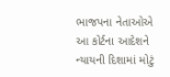ભાજપના નેતાઓએ આ કોર્ટના આદેશને ન્યાયની દિશામાં મોટું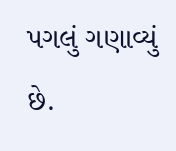પગલું ગણાવ્યું છે.